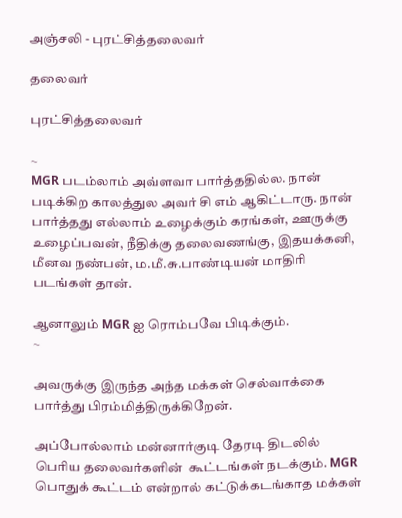அஞ்சலி - புரட்சித்தலைவர்

தலைவர்

புரட்சித்தலைவர்

~
MGR படம்லாம் அவ்ளவா பார்த்ததில்ல. நான் படிக்கிற காலத்துல அவர் சி எம் ஆகிட்டாரு. நான் பார்த்தது எல்லாம் உழைக்கும் கரங்கள், ஊருக்கு உழைப்பவன், நீதிக்கு தலைவணங்கு, இதயக்கனி, மீனவ நண்பன், ம.மீ.சு.பாண்டியன் மாதிரி படங்கள் தான்.

ஆனாலும் MGR ஐ ரொம்பவே பிடிக்கும்.
~

அவருக்கு இருந்த அந்த மக்கள் செல்வாக்கை பார்த்து பிரம்மித்திருக்கிறேன்.

அப்போல்லாம் மன்னார்குடி தேரடி திடலில் பெரிய தலைவர்களின்  கூட்டங்கள் நடக்கும். MGR பொதுக் கூட்டம் என்றால் கட்டுக்கடங்காத மக்கள்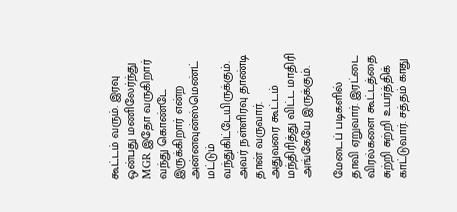கூட்டம் வரும். இரவு ஒன்பது மணிலேர்ந்து MGR இதோ வருகிறார் வந்து கொண்டே இருக்கிறார் என்ற அன்னவுன்ஸ்மெண்ட் மட்டும் வந்துகிட்டேயிருக்கும். அவர் நள்ளிரவு தாண்டி தான் வருவார். அதுவரை கூட்டம் மந்திரித்து விட்ட மாதிரி அங்கேயே இருக்கும்.

மேடைப் படிகளில் தாவி ஏறுவார். இரட்டை விரல்களை கூட்டத்தை சுற்றி சுற்றி உயர்த்திக் காட்டுவார். சத்தம் காது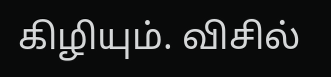கிழியும். விசில்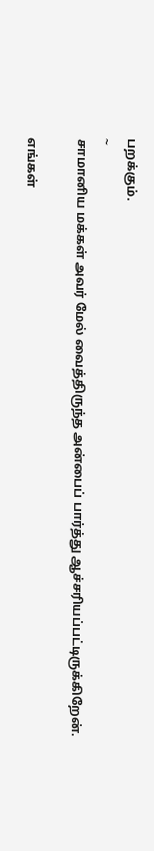பறக்கும்.
~
சாமானிய மக்கள் அவர் மேல் வைத்திருந்த அன்பைப் பார்த்து ஆச்சரியப்பட்டிருக்கிறேன்.

எங்கள்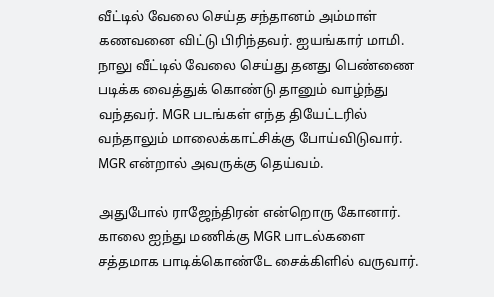வீட்டில் வேலை செய்த சந்தானம் அம்மாள் கணவனை விட்டு பிரிந்தவர். ஐயங்கார் மாமி.  நாலு வீட்டில் வேலை செய்து தனது பெண்ணை படிக்க வைத்துக் கொண்டு தானும் வாழ்ந்து வந்தவர். MGR படங்கள் எந்த தியேட்டரில் வந்தாலும் மாலைக்காட்சிக்கு போய்விடுவார். MGR என்றால் அவருக்கு தெய்வம்.

அதுபோல் ராஜேந்திரன் என்றொரு கோனார். காலை ஐந்து மணிக்கு MGR பாடல்களை சத்தமாக பாடிக்கொண்டே சைக்கிளில் வருவார்.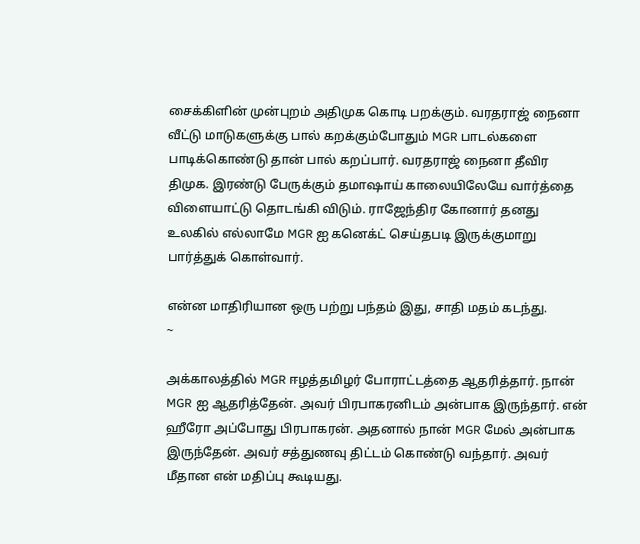சைக்கிளின் முன்புறம் அதிமுக கொடி பறக்கும். வரதராஜ் நைனா வீட்டு மாடுகளுக்கு பால் கறக்கும்போதும் MGR பாடல்களை பாடிக்கொண்டு தான் பால் கறப்பார். வரதராஜ் நைனா தீவிர திமுக. இரண்டு பேருக்கும் தமாஷாய் காலையிலேயே வார்த்தை விளையாட்டு தொடங்கி விடும். ராஜேந்திர கோனார் தனது  உலகில் எல்லாமே MGR ஐ கனெக்ட் செய்தபடி இருக்குமாறு பார்த்துக் கொள்வார்.

என்ன மாதிரியான ஒரு பற்று பந்தம் இது, சாதி மதம் கடந்து.
~

அக்காலத்தில் MGR ஈழத்தமிழர் போராட்டத்தை ஆதரித்தார். நான் MGR ஐ ஆதரித்தேன். அவர் பிரபாகரனிடம் அன்பாக இருந்தார். என் ஹீரோ அப்போது பிரபாகரன். அதனால் நான் MGR மேல் அன்பாக இருந்தேன். அவர் சத்துணவு திட்டம் கொண்டு வந்தார். அவர் மீதான என் மதிப்பு கூடியது.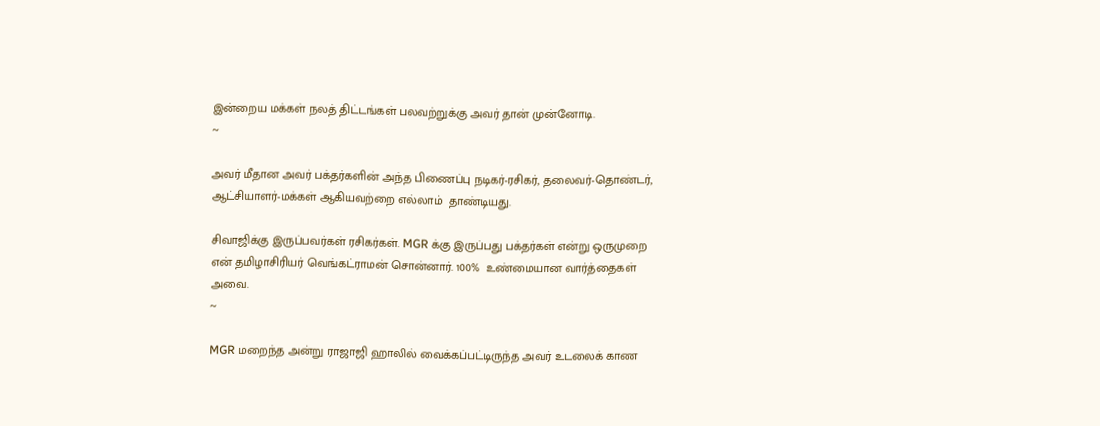இன்றைய மக்கள் நலத் திட்டங்கள் பலவற்றுக்கு அவர் தான் முன்னோடி.
~

அவர் மீதான அவர் பக்தர்களின் அந்த பிணைப்பு நடிகர்-ரசிகர், தலைவர்-தொண்டர், ஆட்சியாளர்-மக்கள் ஆகியவற்றை எல்லாம்  தாண்டியது.

சிவாஜிக்கு இருப்பவர்கள் ரசிகர்கள். MGR க்கு இருப்பது பக்தர்கள் என்று ஒருமுறை என் தமிழாசிரியர் வெங்கட்ராமன் சொன்னார். 100%  உண்மையான வார்த்தைகள் அவை.
~

MGR மறைந்த அன்று ராஜாஜி ஹாலில் வைக்கப்பட்டிருந்த அவர் உடலைக் காண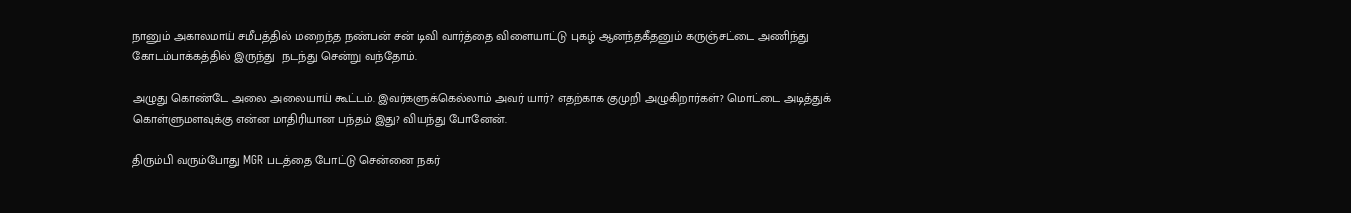நானும் அகாலமாய் சமீபத்தில் மறைந்த நண்பன் சன் டிவி வார்த்தை விளையாட்டு புகழ் ஆனந்தகீதனும் கருஞ்சட்டை அணிந்து கோடம்பாக்கத்தில் இருந்து  நடந்து சென்று வந்தோம்.

அழுது கொண்டே அலை அலையாய் கூட்டம். இவர்களுக்கெல்லாம் அவர் யார்? எதற்காக குமுறி அழுகிறார்கள்? மொட்டை அடித்துக் கொள்ளுமளவுக்கு என்ன மாதிரியான பந்தம் இது? வியந்து போனேன்.

திரும்பி வரும்போது MGR படத்தை போட்டு சென்னை நகர்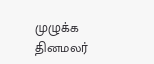முழுக்க தினமலர்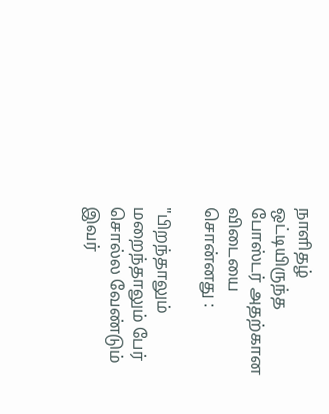நாளிதழ்  ஒட்டியிருந்த போஸ்டர் அதற்கான விடையை சொன்னது :

"பிறந்தாலும் மறைந்தாலும் பேர் சொல்ல வேண்டும் இவர்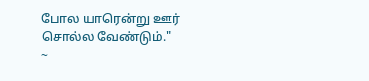போல யாரென்று ஊர் சொல்ல வேண்டும்."
~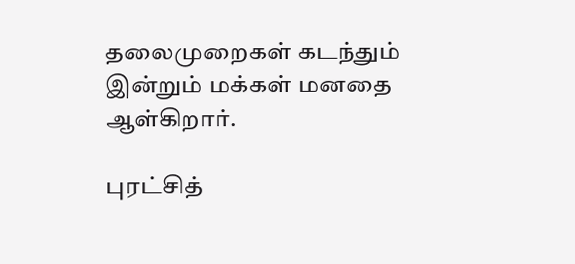தலைமுறைகள் கடந்தும் இன்றும் மக்கள் மனதை ஆள்கிறார்.

புரட்சித்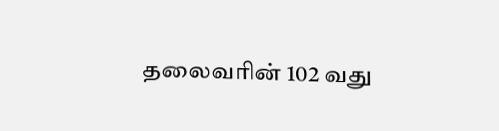தலைவரின் 102 வது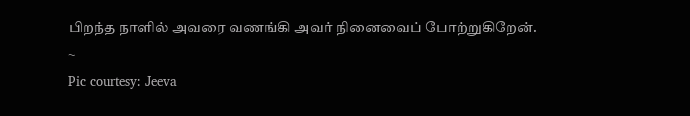பிறந்த நாளில் அவரை வணங்கி அவர் நினைவைப் போற்றுகிறேன்.
~
Pic courtesy: Jeeva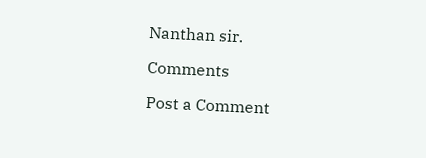Nanthan sir.

Comments

Post a Comment